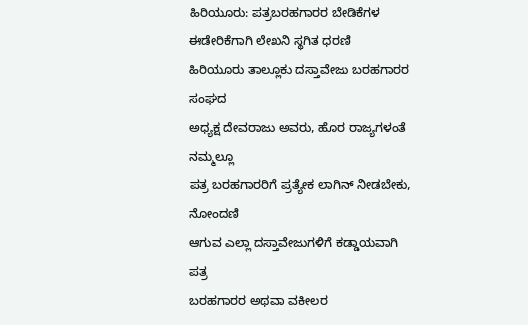ಹಿರಿಯೂರು: ಪತ್ರಬರಹಗಾರರ ಬೇಡಿಕೆಗಳ
ಈಡೇರಿಕೆಗಾಗಿ ಲೇಖನಿ ಸ್ಥಗಿತ ಧರಣಿ
ಹಿರಿಯೂರು ತಾಲ್ಲೂಕು ದಸ್ತಾವೇಜು ಬರಹಗಾರರ ಸಂಘದ
ಅಧ್ಯಕ್ಷ ದೇವರಾಜು ಅವರು, ಹೊರ ರಾಜ್ಯಗಳಂತೆ ನಮ್ಮಲ್ಲೂ
ಪತ್ರ ಬರಹಗಾರರಿಗೆ ಪ್ರತ್ಯೇಕ ಲಾಗಿನ್ ನೀಡಬೇಕು, ನೋಂದಣಿ
ಆಗುವ ಎಲ್ಲಾ ದಸ್ತಾವೇಜುಗಳಿಗೆ ಕಡ್ಡಾಯವಾಗಿ ಪತ್ರ
ಬರಹಗಾರರ ಅಥವಾ ವಕೀಲರ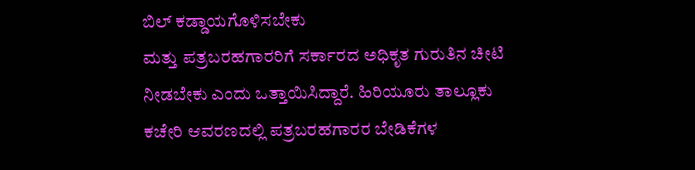ಬಿಲ್ ಕಡ್ಡಾಯಗೊಳಿಸಬೇಕು
ಮತ್ತು ಪತ್ರಬರಹಗಾರರಿಗೆ ಸರ್ಕಾರದ ಅಧಿಕೃತ ಗುರುತಿನ ಚೀಟಿ
ನೀಡಬೇಕು ಎಂದು ಒತ್ತಾಯಿಸಿದ್ದಾರೆ. ಹಿರಿಯೂರು ತಾಲ್ಲೂಕು
ಕಚೇರಿ ಆವರಣದಲ್ಲಿ ಪತ್ರಬರಹಗಾರರ ಬೇಡಿಕೆಗಳ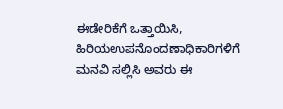ಈಡೇರಿಕೆಗೆ ಒತ್ತಾಯಿಸಿ, ಹಿರಿಯಉಪನೊಂದಣಾಧಿಕಾರಿಗಳಿಗೆ
ಮನವಿ ಸಲ್ಲಿಸಿ ಅವರು ಈ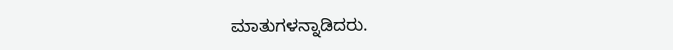ಮಾತುಗಳನ್ನಾಡಿದರು.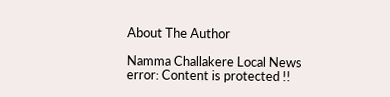About The Author

Namma Challakere Local News
error: Content is protected !!